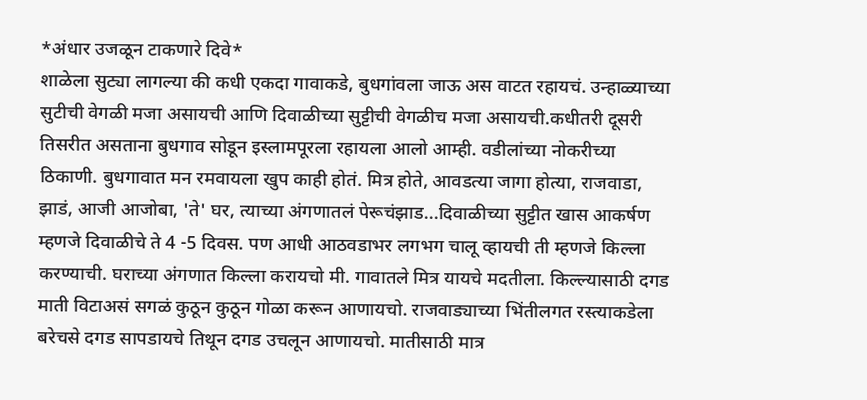*अंधार उजळून टाकणारे दिवे*
शाळेला सुट्या लागल्या की कधी एकदा गावाकडे, बुधगांवला जाऊ अस वाटत रहायचं. उन्हाळ्याच्या सुटीची वेगळी मजा असायची आणि दिवाळीच्या सुट्टीची वेगळीच मजा असायची.कधीतरी दूसरी तिसरीत असताना बुधगाव सोडून इस्लामपूरला रहायला आलो आम्ही. वडीलांच्या नोकरीच्या ठिकाणी. बुधगावात मन रमवायला खुप काही होतं. मित्र होते, आवडत्या जागा होत्या, राजवाडा, झाडं, आजी आजोबा, 'ते' घर, त्याच्या अंगणातलं पेरूचंझाड...दिवाळीच्या सुट्टीत खास आकर्षण म्हणजे दिवाळीचे ते 4 -5 दिवस. पण आधी आठवडाभर लगभग चालू व्हायची ती म्हणजे किल्ला करण्याची. घराच्या अंगणात किल्ला करायचो मी. गावातले मित्र यायचे मदतीला. किल्ल्यासाठी दगड माती विटाअसं सगळं कुठून कुठून गोळा करून आणायचो. राजवाड्याच्या भिंतीलगत रस्त्याकडेला बरेचसे दगड सापडायचे तिथून दगड उचलून आणायचो. मातीसाठी मात्र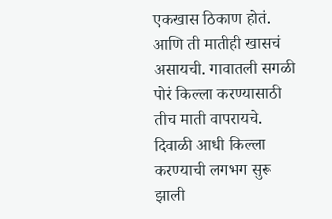एकखास ठिकाण होतं. आणि ती मातीही खासचं असायची. गावातली सगळी पोरं किल्ला करण्यासाठी तीच माती वापरायचे. दिवाळी आधी किल्ला करण्याची लगभग सुरू झाली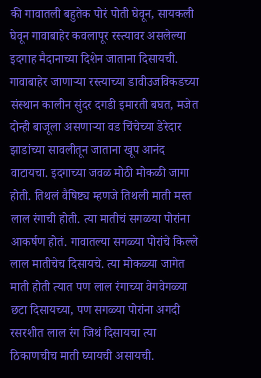की गावातली बहुतेक पोरं पोती घेवून, सायकली घेवून गावाबाहेर कवलापूर रस्त्यावर असलेल्या इदगाह मैदानाच्या दिशेन जाताना दिसायची. गावाबाहेर जाणाऱ्या रस्त्याच्या डावीउजविकडच्या संस्थान कालीन सुंदर दगडी इमारती बघत, मजेत दोन्ही बाजूला असणाऱ्या वड चिंचेच्या डेरेदार झाडांच्या सावलीतून जाताना खूप आनंद वाटायचा. इदगाच्या जवळ मोठी मोकळी जागा होती. तिथलं वैषिष्ट्य म्हणजे तिथली माती मस्त लाल रंगाची होती. त्या मातीचं सगळया पोरांना आकर्षण होतं. गावातल्या सगळ्या पोरांचे किल्ले लाल मातीचेच दिसायचे. त्या मोकळ्या जागेत माती होती त्यात पण लाल रंगाच्या वेगवेगळ्या छटा दिसायच्या, पण सगळ्या पोरांना अगदी रसरशीत लाल रंग जिथं दिसायचा त्या ठिकाणचीच माती घ्यायची असायची.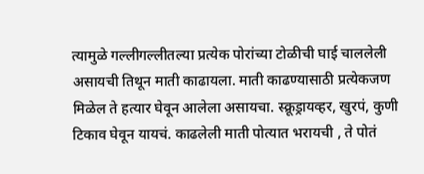त्यामुळे गल्लीगल्लीतल्या प्रत्येक पोरांच्या टोळीची घाई चाललेली असायची तिथून माती काढायला. माती काढण्यासाठी प्रत्येकजण मिळेल ते हत्यार घेवून आलेला असायचा. स्क्रूड्रायव्हर, खुरपं, कुणी टिकाव घेवून यायचं. काढलेली माती पोत्यात भरायची , ते पोतं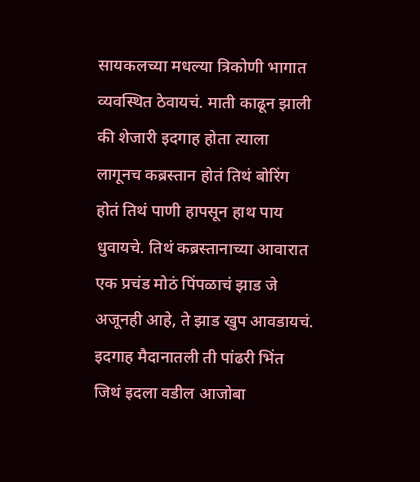सायकलच्या मधल्या त्रिकोणी भागात व्यवस्थित ठेवायचं. माती काढून झाली की शेजारी इदगाह होता त्याला लागूनच कब्रस्तान होतं तिथं बोरिंग होतं तिथं पाणी हापसून हाथ पाय धुवायचे. तिथं कब्रस्तानाच्या आवारात एक प्रचंड मोठं पिंपळाचं झाड जे अजूनही आहे, ते झाड खुप आवडायचं. इदगाह मैदानातली ती पांढरी भिंत जिथं इदला वडील आजोबा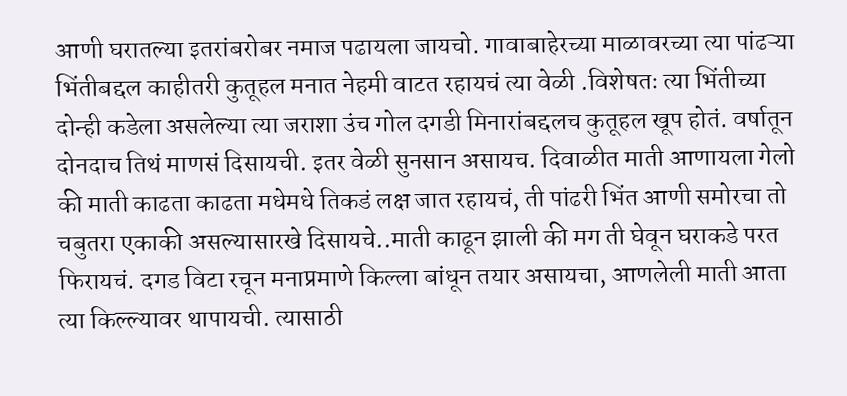आणी घरातल्या इतरांबरोबर नमाज पढायला जायचो. गावाबाहेरच्या माळावरच्या त्या पांढऱ्या भिंतीबद्दल काहीतरी कुतूहल मनात नेहमी वाटत रहायचं त्या वेळी .विशेषतः त्या भिंतीच्या दोन्ही कडेला असलेल्या त्या जराशा उंच गोल दगडी मिनारांबद्दलच कुतूहल खूप होतं. वर्षातून दोनदाच तिथं माणसं दिसायची. इतर वेळी सुनसान असायच. दिवाळीत माती आणायला गेलो की माती काढता काढता मधेमधे तिकडं लक्ष जात रहायचं, ती पांढरी भिंत आणी समोरचा तो चबुतरा एकाकी असल्यासारखे दिसायचे..माती काढून झाली की मग ती घेवून घराकडे परत फिरायचं. दगड विटा रचून मनाप्रमाणे किल्ला बांधून तयार असायचा, आणलेली माती आता त्या किल्ल्यावर थापायची. त्यासाठी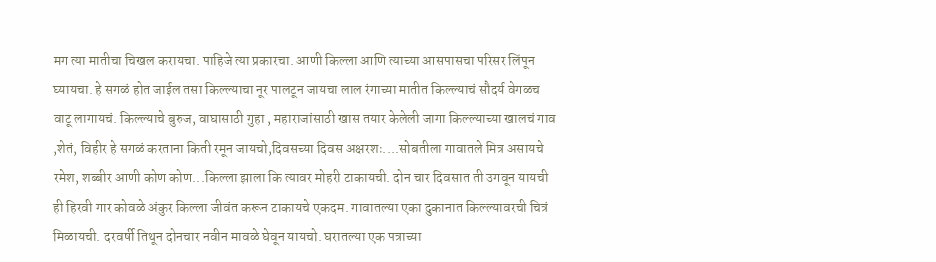मग त्या मातीचा चिखल करायचा. पाहिजे त्या प्रकारचा. आणी किल्ला आणि त्याच्या आसपासचा परिसर लिंपून घ्यायचा. हे सगळं होत जाईल तसा किल्ल्याचा नूर पालटून जायचा लाल रंगाच्या मातीत किल्ल्याचं सौदर्य वेगळच वाटू लागायचं. किल्ल्याचे बुरुज, वाघासाठी गुहा , महाराजांसाठी खास तयार केलेली जागा किल्ल्याच्या खालचं गाव ,शेतं, विहीर हे सगळं करताना किती रमून जायचो,दिवसच्या दिवस अक्षरशः....सोबतीला गावातले मित्र असायचे रमेश, शब्बीर आणी कोण कोण...किल्ला झाला कि त्यावर मोहरी टाकायची. दोन चार दिवसात ती उगवून यायची ही हिरवी गार कोवळे अंकुर किल्ला जीवंत करून टाकायचे एकदम. गावातल्या एका दुकानात किल्ल्यावरची चित्रं मिळायची. दरवर्षी तिथून दोनचार नवीन मावळे घेवून यायचो. घरातल्या एक पत्राच्या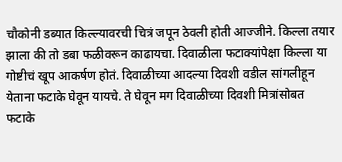चौकोनी डब्यात किल्ल्यावरची चित्रं जपून ठेवली होती आज्जीने. किल्ला तयार झाला की तो डबा फळीवरून काढायचा. दिवाळीला फटाक्यांपेक्षा किल्ला या गोष्टीचं खूप आकर्षण होतं. दिवाळीच्या आदल्या दिवशी वडील सांगलीहून येताना फटाके घेवून यायचे. ते घेवून मग दिवाळीच्या दिवशी मित्रांसोबत फटाके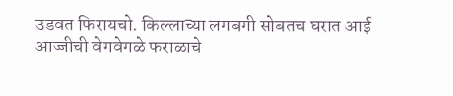उडवत फिरायचो. किल्लाच्या लगबगी सोबतच घरात आई आज्जीची वेगवेगळे फराळाचे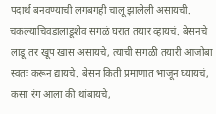पदार्थ बनवण्याची लगबगही चालू झालेली असायची. चकल्याचिवडालाडूशेव सगळं घरात तयार व्हायचं. बेसनचे लाडू तर खूप खास असायचे, त्याची सगळी तयारी आजोबा स्वतः करून द्यायचे. बेसन किती प्रमाणात भाजून घ्यायचं, कसा रंग आला की थांबायचे,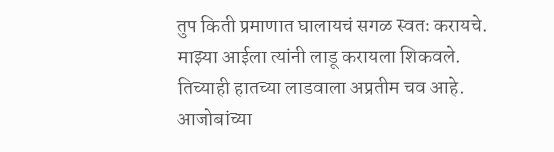तुप किती प्रमाणात घालायचं सगळ स्वतः करायचे. माझ्या आईला त्यांनी लाडू करायला शिकवले. तिच्याही हातच्या लाडवाला अप्रतीम चव आहे. आजोबांच्या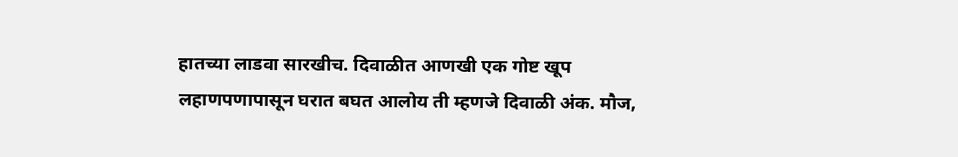हातच्या लाडवा सारखीच. दिवाळीत आणखी एक गोष्ट खूप लहाणपणापासून घरात बघत आलोय ती म्हणजे दिवाळी अंक. मौज,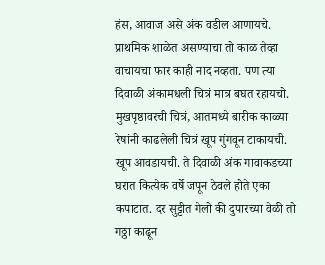हंस, आवाज असे अंक वडील आणायचे. प्राथमिक शाळेत असण्याचा तो काळ तेव्हा वाचायचा फार काही नाद नव्हता. पण त्या दिवाळी अंकामधली चित्रं मात्र बघत रहायचो. मुखपृष्ठावरची चित्रं, आतमध्ये बारीक काळ्या रेषांनी काढलेली चित्रं खूप गुंगवून टाकायची. खूप आवडायची. ते दिवाळी अंक गावाकडच्या घरात कित्येक वर्षे जपून ठेवले होते एका कपाटात. दर सुट्टीत गेलो की दुपारच्या वेळी तो गठ्ठा काढून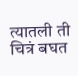त्यातली ती चित्रं बघत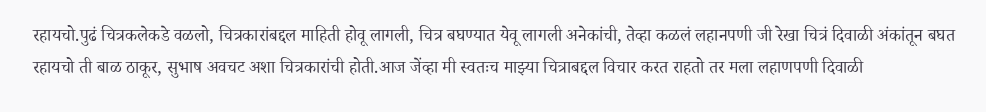रहायचो.पुढं चित्रकलेकडे वळलो, चित्रकारांबद्दल माहिती होवू लागली, चित्र बघण्यात येवू लागली अनेकांची, तेव्हा कळलं लहानपणी जी रेखा चित्रं दिवाळी अंकांतून बघत रहायचो ती बाळ ठाकूर, सुभाष अवचट अशा चित्रकारांची होती.आज जेंव्हा मी स्वतःच माझ्या चित्राबद्दल विचार करत राहतो तर मला लहाणपणी दिवाळी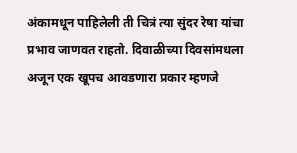अंकामधून पाहिलेली ती चित्रं त्या सुंदर रेषा यांचा प्रभाव जाणवत राहतो. दिवाळीच्या दिवसांमधला अजून एक खूपच आवडणारा प्रकार म्हणजे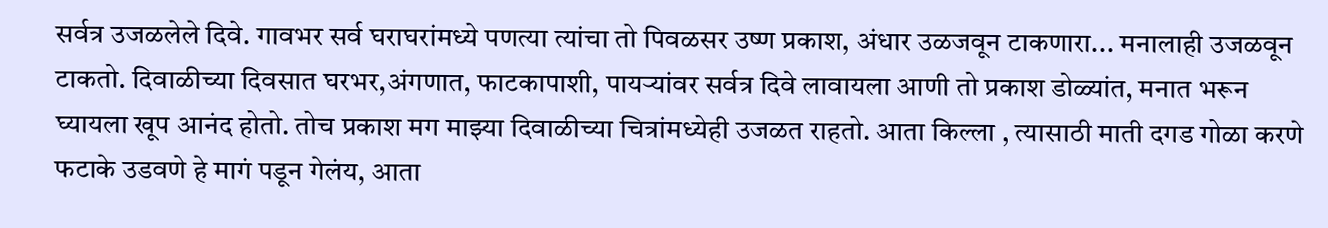सर्वत्र उजळलेले दिवे. गावभर सर्व घराघरांमध्ये पणत्या त्यांचा तो पिवळसर उष्ण प्रकाश, अंधार उळजवून टाकणारा... मनालाही उजळवून टाकतो. दिवाळीच्या दिवसात घरभर,अंगणात, फाटकापाशी, पायऱ्यांवर सर्वत्र दिवे लावायला आणी तो प्रकाश डोळ्यांत, मनात भरून घ्यायला खूप आनंद होतो. तोच प्रकाश मग माझ्या दिवाळीच्या चित्रांमध्येही उजळत राहतो. आता किल्ला , त्यासाठी माती दगड गोळा करणे फटाके उडवणे हे मागं पडून गेलंय, आता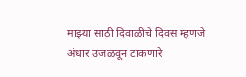माझ्या साठी दिवाळीचे दिवस म्हणजे अंधार उजळवून टाकणारे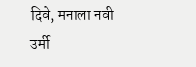दिवे, मनाला नवी उर्मी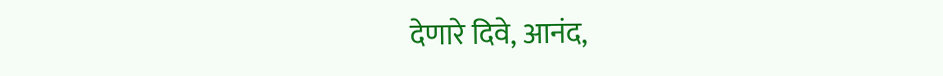देणारे दिवे, आनंद,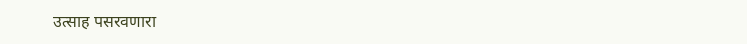उत्साह पसरवणारा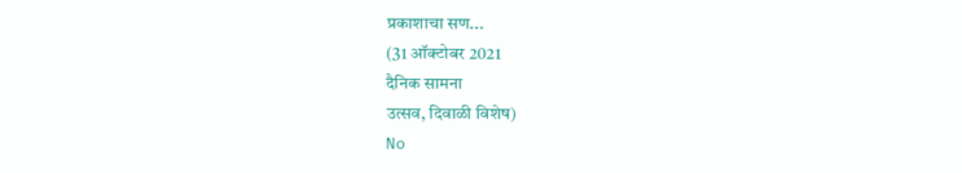प्रकाशाचा सण...
(31 ऑक्टोबर 2021
दैनिक सामना
उत्सव, दिवाळी विशेष)
No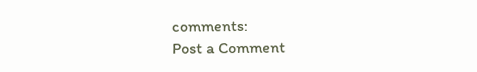comments:
Post a Comment